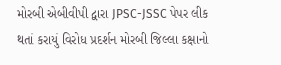મોરબી એબીવીપી દ્વારા JPSC-JSSC પેપર લીક થતાં કરાયું વિરોધ પ્રદર્શન મોરબી જિલ્લા કક્ષાનો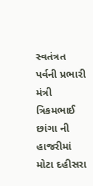સ્વતંત્રત પર્વની પ્રભારી મંત્રી ત્રિકમભાઈ છાંગા ની હાજરીમાં મોટા દહીસરા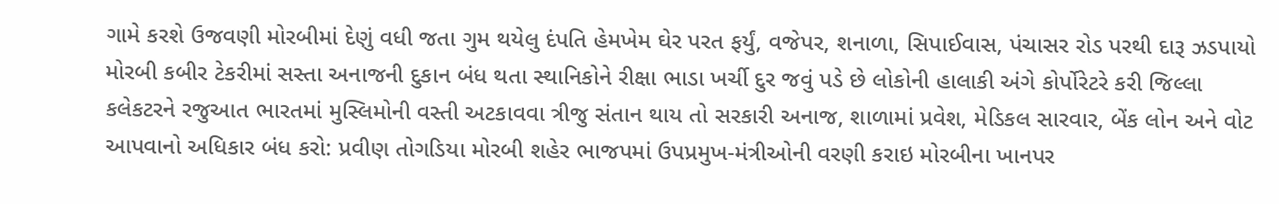ગામે કરશે ઉજવણી મોરબીમાં દેણું વધી જતા ગુમ થયેલુ દંપતિ હેમખેમ ઘેર પરત ફર્યું, વજેપર, શનાળા, સિપાઈવાસ, પંચાસર રોડ પરથી દારૂ ઝડપાયો મોરબી કબીર ટેકરીમાં સસ્તા અનાજની દુકાન બંધ થતા સ્થાનિકોને રીક્ષા ભાડા ખર્ચી દુર જવું પડે છે લોકોની હાલાકી અંગે કોર્પોરેટરે કરી જિલ્લા કલેકટરને રજુઆત ભારતમાં મુસ્લિમોની વસ્તી અટકાવવા ત્રીજુ સંતાન થાય તો સરકારી અનાજ, શાળામાં પ્રવેશ, મેડિકલ સારવાર, બેંક લોન અને વોટ આપવાનો અધિકાર બંધ કરો: પ્રવીણ તોગડિયા મોરબી શહેર ભાજપમાં ઉપપ્રમુખ-મંત્રીઓની વરણી કરાઇ મોરબીના ખાનપર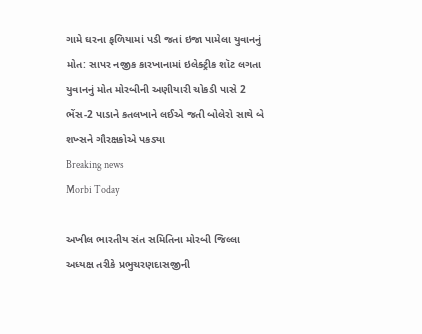ગામે ઘરના ફળિયામાં પડી જતાં ઇજા પામેલા યુવાનનું મોત: સાપર નજીક કારખાનામાં ઇલેક્ટ્રીક શૉટ લગતા યુવાનનું મોત મોરબીની અણીયારી ચોકડી પાસે 2 ભેંસ-2 પાડાને કતલખાને લઈએ જતી બોલેરો સાથે બે શખ્સને ગૌરક્ષકોએ પકડ્યા
Breaking news
Morbi Today

અખીલ ભારતીય સંત સમિતિના મોરબી જિલ્લા અધ્યક્ષ તરીકે પ્રભુચરણદાસજીની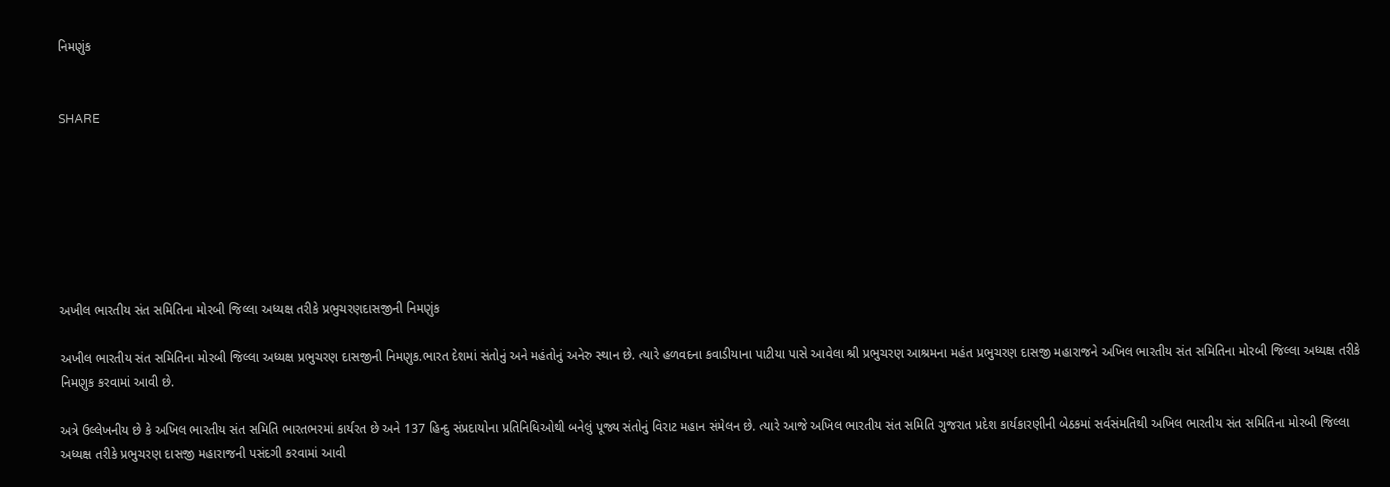નિમણુંક


SHARE







અખીલ ભારતીય સંત સમિતિના મોરબી જિલ્લા અધ્યક્ષ તરીકે પ્રભુચરણદાસજીની નિમણુંક

અખીલ ભારતીય સંત સમિતિના મોરબી જિલ્લા અધ્યક્ષ પ્રભુચરણ દાસજીની નિમણુક.ભારત દેશમાં સંતોનું અને મહંતોનું અનેરુ સ્થાન છે. ત્યારે હળવદના કવાડીયાના પાટીયા પાસે આવેલા શ્રી પ્રભુચરણ આશ્રમના મહંત પ્રભુચરણ દાસજી મહારાજને અખિલ ભારતીય સંત સમિતિના મોરબી જિલ્લા અધ્યક્ષ તરીકે નિમણુક કરવામાં આવી છે.

અત્રે ઉલ્લેખનીય છે કે અખિલ ભારતીય સંત સમિતિ ભારતભરમાં કાર્યરત છે અને 137 હિન્દુ સંપ્રદાયોના પ્રતિનિધિઓથી બનેલું પૂજ્ય સંતોનું વિરાટ મહાન સંમેલન છે. ત્યારે આજે અખિલ ભારતીય સંત સમિતિ ગુજરાત પ્રદેશ કાર્યકારણીની બેઠકમાં સર્વસંમતિથી અખિલ ભારતીય સંત સમિતિના મોરબી જિલ્લા અધ્યક્ષ તરીકે પ્રભુચરણ દાસજી મહારાજની પસંદગી કરવામાં આવી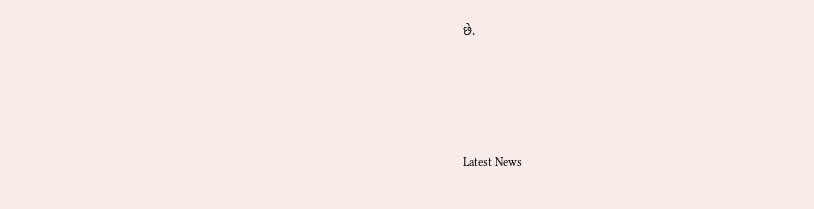છે.






Latest News